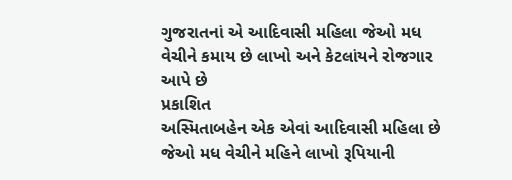ગુજરાતનાં એ આદિવાસી મહિલા જેઓ મધ વેચીને કમાય છે લાખો અને કેટલાંયને રોજગાર આપે છે
પ્રકાશિત
અસ્મિતાબહેન એક એવાં આદિવાસી મહિલા છે જેઓ મધ વેચીને મહિને લાખો રૂપિયાની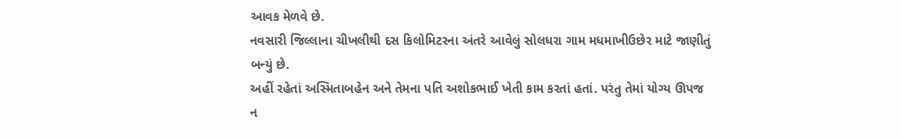આવક મેળવે છે.
નવસારી જિલ્લાના ચીખલીથી દસ કિલોમિટરના અંતરે આવેલું સોલધરા ગામ મધમાખીઉછેર માટે જાણીતું બન્યું છે.
અહીં રહેતાં અસ્મિતાબહેન અને તેમના પતિ અશોકભાઈ ખેતી કામ કરતાં હતાં. પરંતુ તેમાં યોગ્ય ઊપજ ન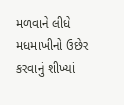મળવાને લીધે મધમાખીનો ઉછેર કરવાનું શીખ્યાં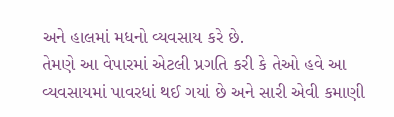અને હાલમાં મધનો વ્યવસાય કરે છે.
તેમણે આ વેપારમાં એટલી પ્રગતિ કરી કે તેઓ હવે આ વ્યવસાયમાં પાવરધાં થઈ ગયાં છે અને સારી એવી કમાણી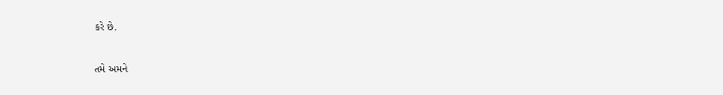કરે છે.


તમે અમને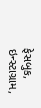ફેસબુક, ઇન્સ્ટાગ્રામ,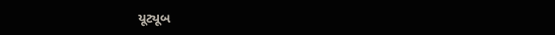યૂટ્યૂબ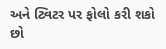અને ટ્વિટર પર ફોલો કરી શકો છો